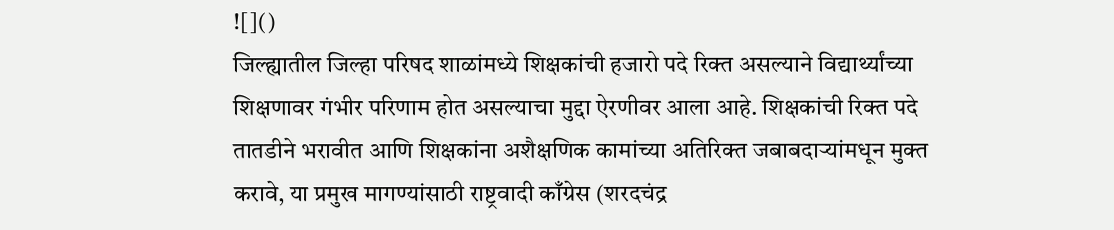![]()
जिल्ह्यातील जिल्हा परिषद शाळांमध्ये शिक्षकांची हजारो पदे रिक्त असल्याने विद्यार्थ्यांच्या शिक्षणावर गंभीर परिणाम होत असल्याचा मुद्दा ऐरणीवर आला आहे. शिक्षकांची रिक्त पदे तातडीने भरावीत आणि शिक्षकांना अशैक्षणिक कामांच्या अतिरिक्त जबाबदाऱ्यांमधून मुक्त करावे, या प्रमुख मागण्यांसाठी राष्ट्रवादी काँग्रेस (शरदचंद्र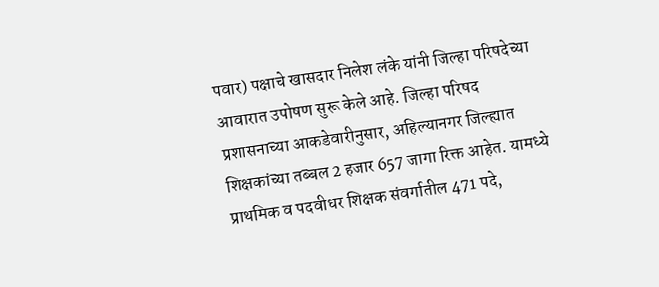पवार) पक्षाचे खासदार निलेश लंके यांनी जिल्हा परिषदेच्या आवारात उपोषण सुरू केले आहे. जिल्हा परिषद प्रशासनाच्या आकडेवारीनुसार, अहिल्यानगर जिल्ह्यात शिक्षकांच्या तब्बल 2 हजार 657 जागा रिक्त आहेत. यामध्ये प्राथमिक व पदवीधर शिक्षक संवर्गातील 471 पदे,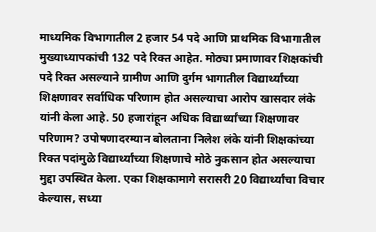माध्यमिक विभागातील 2 हजार 54 पदे आणि प्राथमिक विभागातील मुख्याध्यापकांची 132 पदे रिक्त आहेत. मोठ्या प्रमाणावर शिक्षकांची पदे रिक्त असल्याने ग्रामीण आणि दुर्गम भागातील विद्यार्थ्यांच्या शिक्षणावर सर्वाधिक परिणाम होत असल्याचा आरोप खासदार लंके यांनी केला आहे. 50 हजारांहून अधिक विद्यार्थ्यांच्या शिक्षणावर परिणाम? उपोषणादरम्यान बोलताना निलेश लंके यांनी शिक्षकांच्या रिक्त पदांमुळे विद्यार्थ्यांच्या शिक्षणाचे मोठे नुकसान होत असल्याचा मुद्दा उपस्थित केला. एका शिक्षकामागे सरासरी 20 विद्यार्थ्यांचा विचार केल्यास, सध्या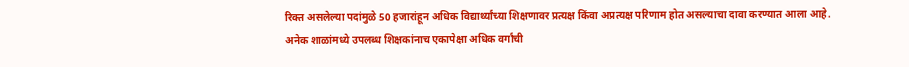रिक्त असलेल्या पदांमुळे 50 हजारांहून अधिक विद्यार्थ्यांच्या शिक्षणावर प्रत्यक्ष किंवा अप्रत्यक्ष परिणाम होत असल्याचा दावा करण्यात आला आहे. अनेक शाळांमध्ये उपलब्ध शिक्षकांनाच एकापेक्षा अधिक वर्गांची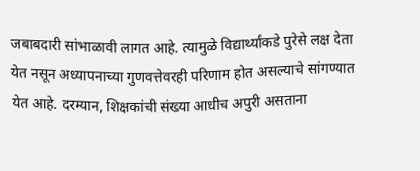जबाबदारी सांभाळावी लागत आहे. त्यामुळे विद्यार्थ्यांकडे पुरेसे लक्ष देता येत नसून अध्यापनाच्या गुणवत्तेवरही परिणाम होत असल्याचे सांगण्यात येत आहे. दरम्यान, शिक्षकांची संख्या आधीच अपुरी असताना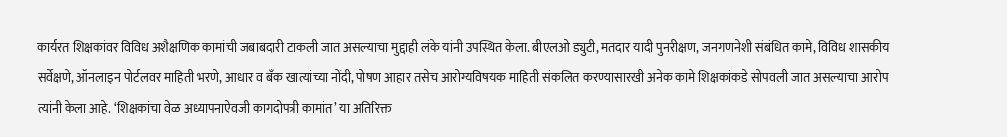कार्यरत शिक्षकांवर विविध अशैक्षणिक कामांची जबाबदारी टाकली जात असल्याचा मुद्दाही लंके यांनी उपस्थित केला. बीएलओ ड्युटी, मतदार यादी पुनरीक्षण, जनगणनेशी संबंधित कामे, विविध शासकीय सर्वेक्षणे, ऑनलाइन पोर्टलवर माहिती भरणे, आधार व बँक खात्यांच्या नोंदी, पोषण आहार तसेच आरोग्यविषयक माहिती संकलित करण्यासारखी अनेक कामे शिक्षकांकडे सोपवली जात असल्याचा आरोप त्यांनी केला आहे. ‘शिक्षकांचा वेळ अध्यापनाऐवजी कागदोपत्री कामांत’ या अतिरिक्त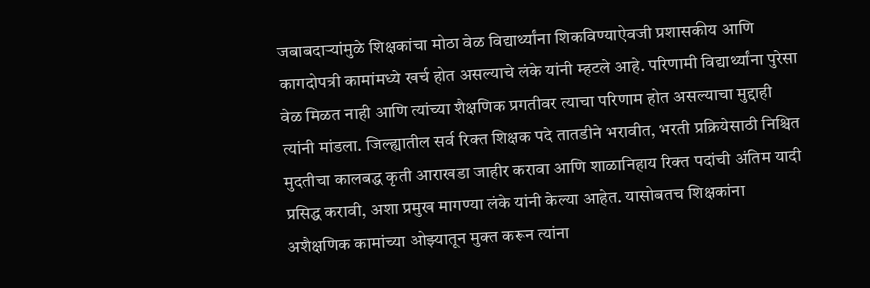जबाबदाऱ्यांमुळे शिक्षकांचा मोठा वेळ विद्यार्थ्यांना शिकविण्याऐवजी प्रशासकीय आणि कागदोपत्री कामांमध्ये खर्च होत असल्याचे लंके यांनी म्हटले आहे. परिणामी विद्यार्थ्यांना पुरेसा वेळ मिळत नाही आणि त्यांच्या शैक्षणिक प्रगतीवर त्याचा परिणाम होत असल्याचा मुद्दाही त्यांनी मांडला. जिल्ह्यातील सर्व रिक्त शिक्षक पदे तातडीने भरावीत, भरती प्रक्रियेसाठी निश्चित मुदतीचा कालबद्ध कृती आराखडा जाहीर करावा आणि शाळानिहाय रिक्त पदांची अंतिम यादी प्रसिद्ध करावी, अशा प्रमुख मागण्या लंके यांनी केल्या आहेत. यासोबतच शिक्षकांना अशैक्षणिक कामांच्या ओझ्यातून मुक्त करून त्यांना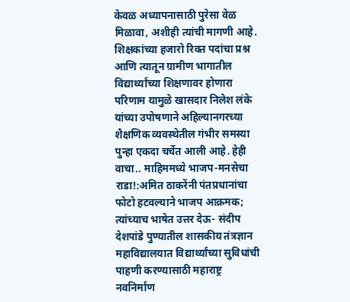केवळ अध्यापनासाठी पुरेसा वेळ मिळावा, अशीही त्यांची मागणी आहे. शिक्षकांच्या हजारो रिक्त पदांचा प्रश्न आणि त्यातून ग्रामीण भागातील विद्यार्थ्यांच्या शिक्षणावर होणारा परिणाम यामुळे खासदार निलेश लंके यांच्या उपोषणाने अहिल्यानगरच्या शैक्षणिक व्यवस्थेतील गंभीर समस्या पुन्हा एकदा चर्चेत आली आहे. हेही वाचा.. माहिममध्ये भाजप-मनसेचा राडा!:अमित ठाकरेंनी पंतप्रधानांचा फोटो हटवल्याने भाजप आक्रमक; त्यांच्याच भाषेत उत्तर देऊ- संदीप देशपांडे पुण्यातील शासकीय तंत्रज्ञान महाविद्यालयात विद्यार्थ्यांच्या सुविधांची पाहणी करण्यासाठी महाराष्ट्र नवनिर्माण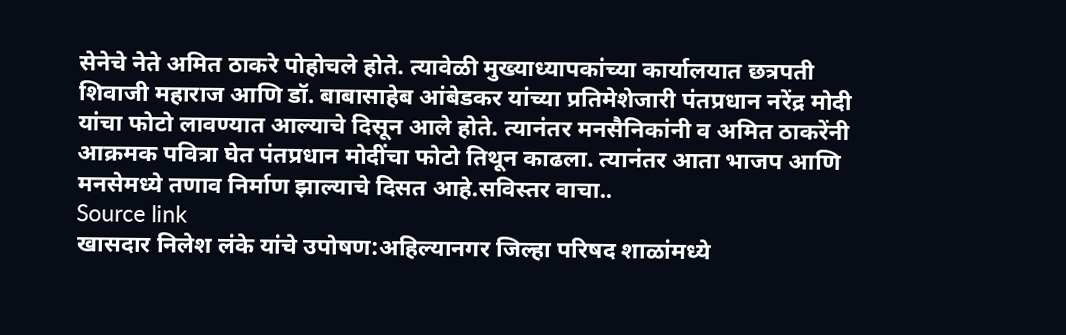सेनेचे नेते अमित ठाकरे पोहोचले होते. त्यावेळी मुख्याध्यापकांच्या कार्यालयात छत्रपती शिवाजी महाराज आणि डॉ. बाबासाहेब आंबेडकर यांच्या प्रतिमेशेजारी पंतप्रधान नरेंद्र मोदी यांचा फोटो लावण्यात आल्याचे दिसून आले होते. त्यानंतर मनसैनिकांनी व अमित ठाकरेंनी आक्रमक पवित्रा घेत पंतप्रधान मोदींचा फोटो तिथून काढला. त्यानंतर आता भाजप आणि मनसेमध्ये तणाव निर्माण झाल्याचे दिसत आहे.सविस्तर वाचा..
Source link
खासदार निलेश लंके यांचे उपोषण:अहिल्यानगर जिल्हा परिषद शाळांमध्ये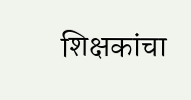शिक्षकांचा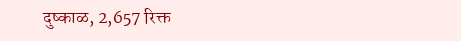दुष्काळ, 2,657 रिक्त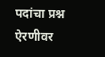पदांचा प्रश्न ऐरणीवर